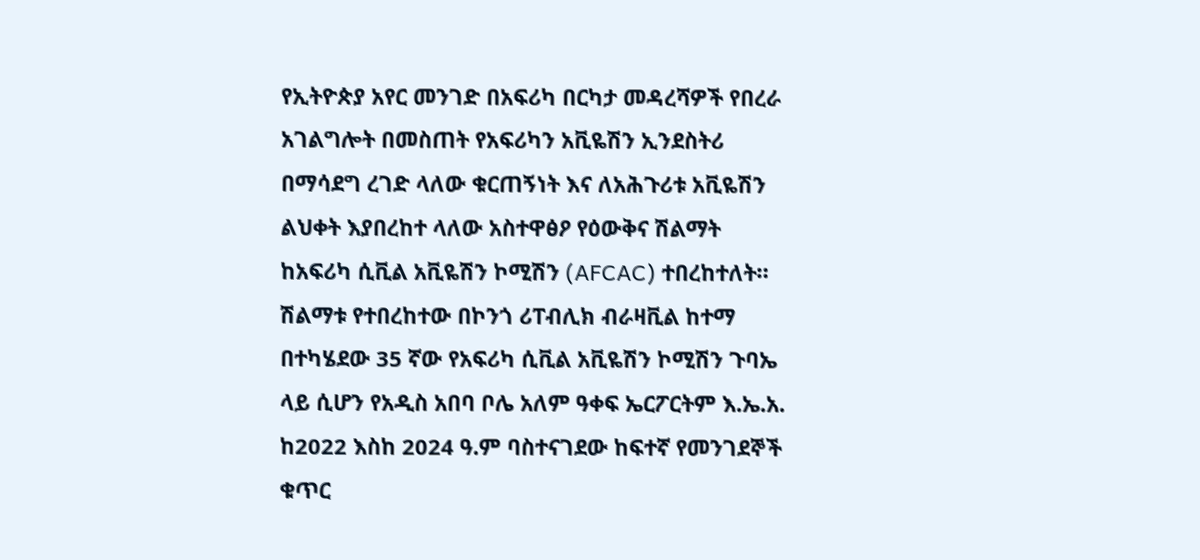የኢትዮጵያ አየር መንገድ በአፍሪካ በርካታ መዳረሻዎች የበረራ አገልግሎት በመስጠት የአፍሪካን አቪዬሽን ኢንደስትሪ በማሳደግ ረገድ ላለው ቁርጠኝነት እና ለአሕጉሪቱ አቪዬሽን ልህቀት እያበረከተ ላለው አስተዋፅዖ የዕውቅና ሽልማት ከአፍሪካ ሲቪል አቪዬሽን ኮሚሽን (AFCAC) ተበረከተለት።
ሽልማቱ የተበረከተው በኮንጎ ሪፐብሊክ ብራዛቪል ከተማ በተካሄደው 35 ኛው የአፍሪካ ሲቪል አቪዬሽን ኮሚሽን ጉባኤ ላይ ሲሆን የአዲስ አበባ ቦሌ አለም ዓቀፍ ኤርፖርትም እ.ኤ.አ. ከ2022 እስከ 2024 ዓ.ም ባስተናገደው ከፍተኛ የመንገደኞች ቁጥር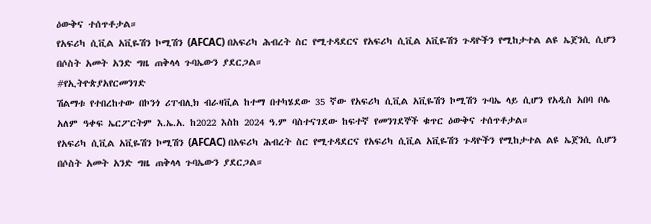ዕውቅና ተሰጥቶታል።
የአፍሪካ ሲቪል አቪዬሽን ኮሚሽን (AFCAC) በአፍሪካ ሕብረት ስር የሚተዳደርና የአፍሪካ ሲቪል አቪዬሽን ጉዳዮችን የሚከታተል ልዩ ኤጀንሲ ሲሆን በሶስት አመት አንድ ግዜ ጠቅላላ ጉባኤውን ያደርጋል።
#የኢትዮጵያአየርመንገድ
ሽልማቱ የተበረከተው በኮንጎ ሪፐብሊክ ብራዛቪል ከተማ በተካሄደው 35 ኛው የአፍሪካ ሲቪል አቪዬሽን ኮሚሽን ጉባኤ ላይ ሲሆን የአዲስ አበባ ቦሌ አለም ዓቀፍ ኤርፖርትም እ.ኤ.አ. ከ2022 እስከ 2024 ዓ.ም ባስተናገደው ከፍተኛ የመንገደኞች ቁጥር ዕውቅና ተሰጥቶታል።
የአፍሪካ ሲቪል አቪዬሽን ኮሚሽን (AFCAC) በአፍሪካ ሕብረት ስር የሚተዳደርና የአፍሪካ ሲቪል አቪዬሽን ጉዳዮችን የሚከታተል ልዩ ኤጀንሲ ሲሆን በሶስት አመት አንድ ግዜ ጠቅላላ ጉባኤውን ያደርጋል።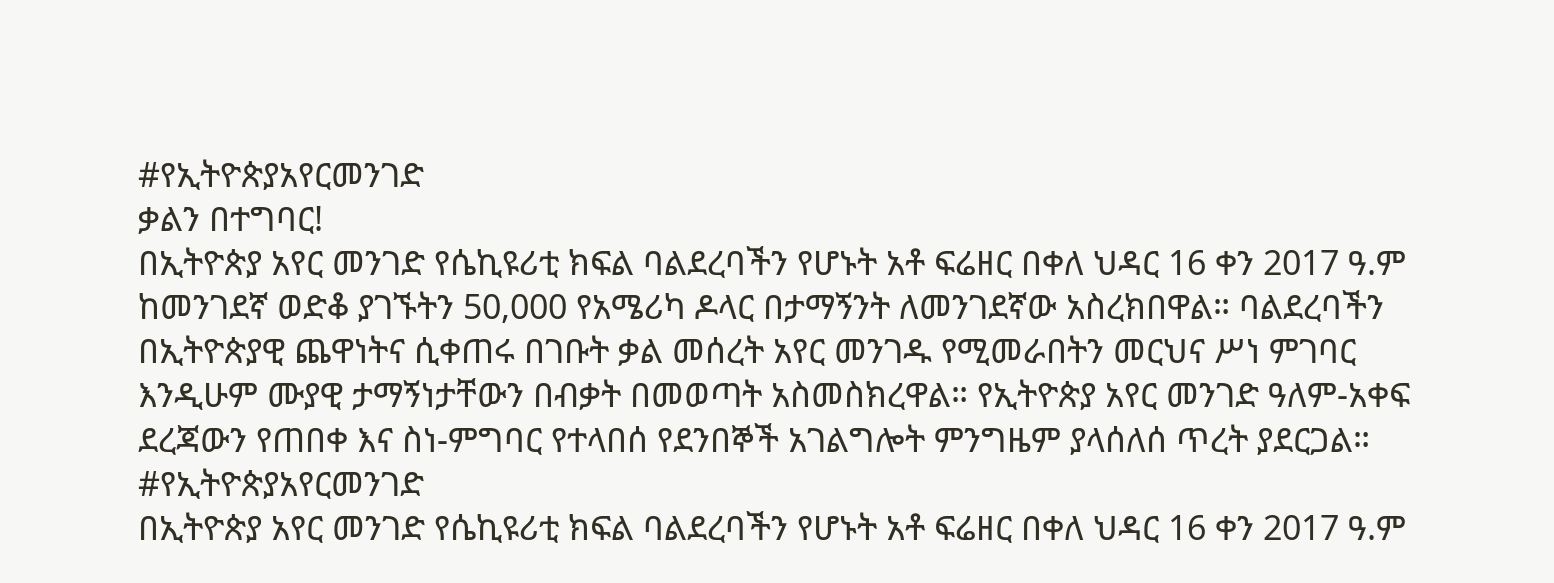#የኢትዮጵያአየርመንገድ
ቃልን በተግባር!
በኢትዮጵያ አየር መንገድ የሴኪዩሪቲ ክፍል ባልደረባችን የሆኑት አቶ ፍሬዘር በቀለ ህዳር 16 ቀን 2017 ዓ.ም ከመንገደኛ ወድቆ ያገኙትን 50,000 የአሜሪካ ዶላር በታማኝንት ለመንገደኛው አስረክበዋል። ባልደረባችን በኢትዮጵያዊ ጨዋነትና ሲቀጠሩ በገቡት ቃል መሰረት አየር መንገዱ የሚመራበትን መርህና ሥነ ምገባር እንዲሁም ሙያዊ ታማኝነታቸውን በብቃት በመወጣት አስመስክረዋል። የኢትዮጵያ አየር መንገድ ዓለም-አቀፍ ደረጃውን የጠበቀ እና ስነ-ምግባር የተላበሰ የደንበኞች አገልግሎት ምንግዜም ያላሰለሰ ጥረት ያደርጋል።
#የኢትዮጵያአየርመንገድ
በኢትዮጵያ አየር መንገድ የሴኪዩሪቲ ክፍል ባልደረባችን የሆኑት አቶ ፍሬዘር በቀለ ህዳር 16 ቀን 2017 ዓ.ም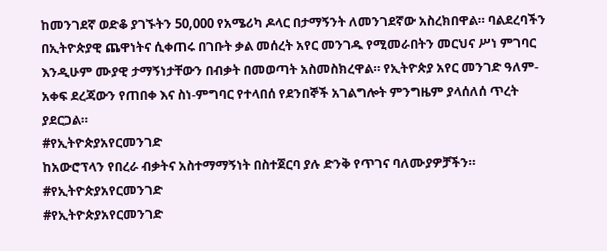ከመንገደኛ ወድቆ ያገኙትን 50,000 የአሜሪካ ዶላር በታማኝንት ለመንገደኛው አስረክበዋል። ባልደረባችን በኢትዮጵያዊ ጨዋነትና ሲቀጠሩ በገቡት ቃል መሰረት አየር መንገዱ የሚመራበትን መርህና ሥነ ምገባር እንዲሁም ሙያዊ ታማኝነታቸውን በብቃት በመወጣት አስመስክረዋል። የኢትዮጵያ አየር መንገድ ዓለም-አቀፍ ደረጃውን የጠበቀ እና ስነ-ምግባር የተላበሰ የደንበኞች አገልግሎት ምንግዜም ያላሰለሰ ጥረት ያደርጋል።
#የኢትዮጵያአየርመንገድ
ከአውሮፕላን የበረራ ብቃትና አስተማማኝነት በስተጀርባ ያሉ ድንቅ የጥገና ባለሙያዎቻችን።
#የኢትዮጵያአየርመንገድ
#የኢትዮጵያአየርመንገድ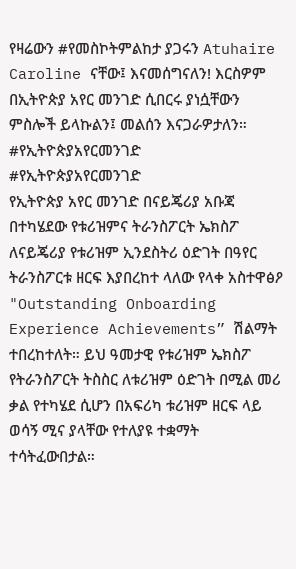የዛሬውን #የመስኮትምልከታ ያጋሩን Atuhaire Caroline ናቸው፤ እናመሰግናለን! እርስዎም በኢትዮጵያ አየር መንገድ ሲበርሩ ያነሷቸውን ምስሎች ይላኩልን፤ መልሰን እናጋራዎታለን።
#የኢትዮጵያአየርመንገድ
#የኢትዮጵያአየርመንገድ
የኢትዮጵያ አየር መንገድ በናይጄሪያ አቡጃ በተካሄደው የቱሪዝምና ትራንስፖርት ኤክስፖ ለናይጄሪያ የቱሪዝም ኢንደስትሪ ዕድገት በዓየር ትራንስፖርቱ ዘርፍ እያበረከተ ላለው የላቀ አስተዋፅዖ "Outstanding Onboarding Experience Achievements” ሽልማት ተበረከተለት። ይህ ዓመታዊ የቱሪዝም ኤክስፖ የትራንስፖርት ትስስር ለቱሪዝም ዕድገት በሚል መሪ ቃል የተካሄደ ሲሆን በአፍሪካ ቱሪዝም ዘርፍ ላይ ወሳኝ ሚና ያላቸው የተለያዩ ተቋማት ተሳትፈውበታል።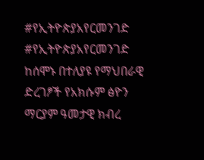#የኢትዮጵያአየርመንገድ
#የኢትዮጵያአየርመንገድ
ከሰሞኑ በተለያዩ የማህበራዊ ድረገፆች የአክሱም ፅዮን ማርያም ዓመታዊ ክብረ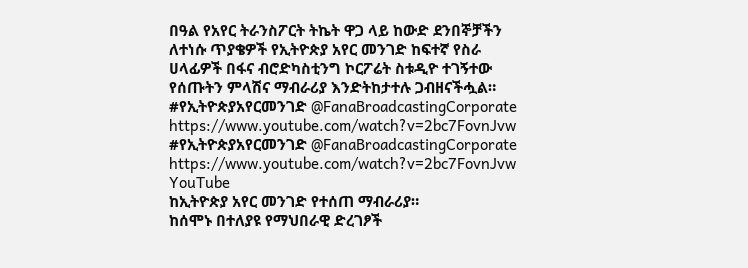በዓል የአየር ትራንስፖርት ትኬት ዋጋ ላይ ከውድ ደንበኞቻችን ለተነሱ ጥያቄዎች የኢትዮጵያ አየር መንገድ ከፍተኛ የስራ ሀላፊዎች በፋና ብሮድካስቲንግ ኮርፖሬት ስቱዲዮ ተገኝተው የሰጡትን ምላሽና ማብራሪያ እንድትከታተሉ ጋብዘናችሗል።
#የኢትዮጵያአየርመንገድ @FanaBroadcastingCorporate https://www.youtube.com/watch?v=2bc7FovnJvw
#የኢትዮጵያአየርመንገድ @FanaBroadcastingCorporate https://www.youtube.com/watch?v=2bc7FovnJvw
YouTube
ከኢትዮጵያ አየር መንገድ የተሰጠ ማብራሪያ።
ከሰሞኑ በተለያዩ የማህበራዊ ድረገፆች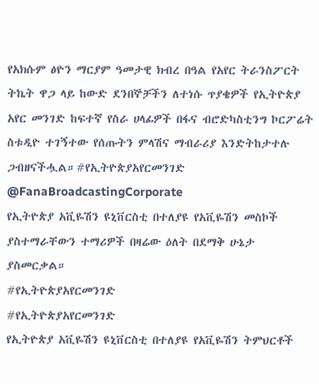የአክሱም ፅዮን ማርያም ዓመታዊ ክብረ በዓል የአየር ትራንስፖርት ትኬት ዋጋ ላይ ከውድ ደንበኞቻችን ለተነሱ ጥያቄዎች የኢትዮጵያ አየር መንገድ ከፍተኛ የስራ ሀላፊዎች በፋና ብሮድካስቲንግ ኮርፖሬት ስቱዲዮ ተገኝተው የሰጡትን ምላሽና ማብራሪያ እንድትከታተሉ ጋብዘናችሗል።#የኢትዮጵያአየርመንገድ @FanaBroadcastingCorporate
የኢትዮጵያ አቪዬሽን ዩኒቨርስቲ በተለያዩ የአቪዬሽን መስኮች ያስተማራቸውን ተማሪዎች በዛሬው ዕለት በደማቅ ሁኔታ ያስመርቃል።
#የኢትዮጵያአየርመንገድ
#የኢትዮጵያአየርመንገድ
የኢትዮጵያ አቪዬሽን ዩኒቨርስቲ በተለያዩ የአቪዬሽን ትምህርቶች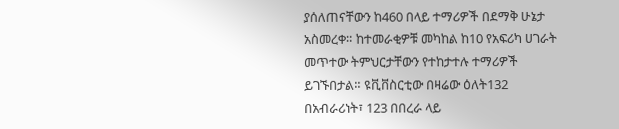ያሰለጠናቸውን ከ460 በላይ ተማሪዎች በደማቅ ሁኔታ አስመረቀ። ከተመራቂዎቹ መካከል ከ10 የአፍሪካ ሀገራት መጥተው ትምህርታቸውን የተከታተሉ ተማሪዎች ይገኙበታል። ዩቪቨስርቲው በዛሬው ዕለት132 በአብራሪነት፣ 123 በበረራ ላይ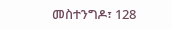መስተንግዶ፣ 128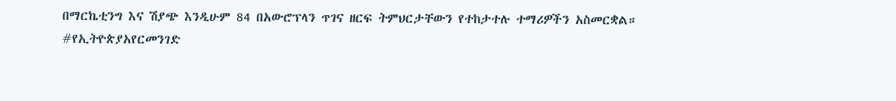በማርኬቲንግ እና ሽያጭ እንዲሁም 84 በአውሮፕላን ጥገና ዘርፍ ትምህርታቸውን የተከታተሉ ተማሪዎችን አስመርቋል።
#የኢትዮጵያአየርመንገድ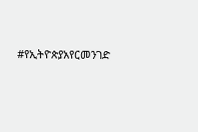#የኢትዮጵያአየርመንገድ